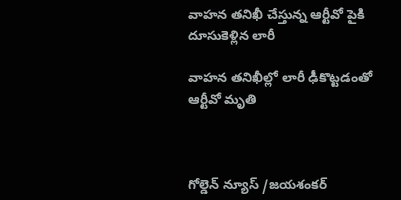వాహన తనిఖీ చేస్తున్న ఆర్టీవో పైకి దూసుకెళ్లిన లారీ

వాహన తనిఖీల్లో లారీ ఢీకొట్టడంతో ఆర్టీవో మృతి



గోల్డెన్ న్యూస్ /జయశంకర్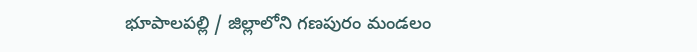భూపాలపల్లి / జిల్లాలోని గణపురం మండలం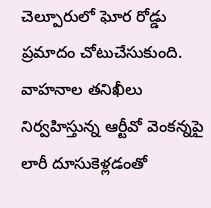చెల్పూరులో ఘోర రోడ్డు ప్రమాదం చోటుచేసుకుంది. వాహనాల తనిఖీలు నిర్వహిస్తున్న ఆర్టీవో వెంకన్నపై లారీ దూసుకెళ్లడంతో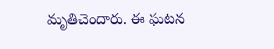మృతిచెందారు. ఈ ఘటన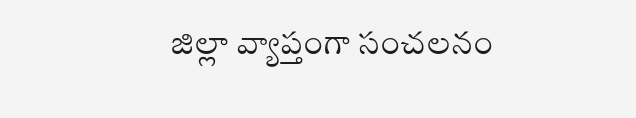జిల్లా వ్యాప్తంగా సంచలనం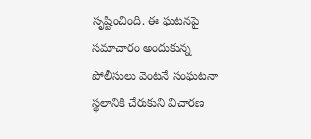సృష్టించింది. ఈ ఘటనపై సమాచారం అందుకున్న పోలీసులు వెంటనే సంఘటనా స్థలానికి చేరుకుని విచారణ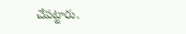చేపట్టారు.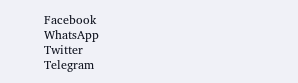Facebook
WhatsApp
Twitter
Telegram